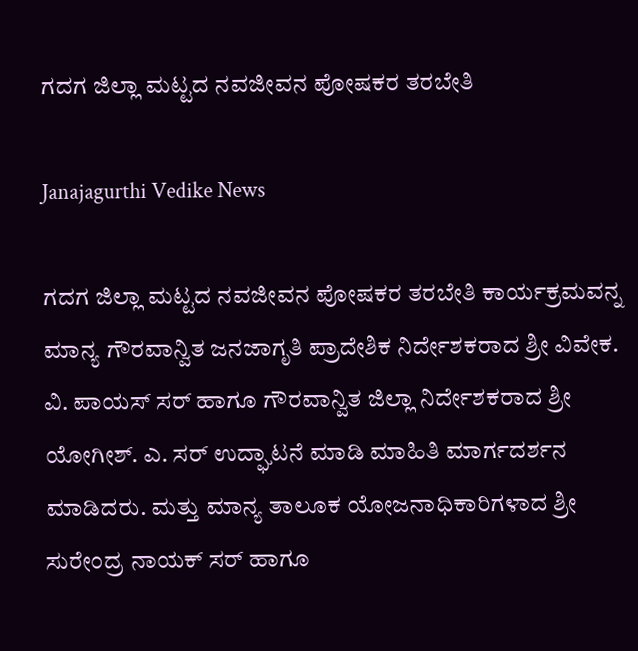ಗದಗ ಜಿಲ್ಲಾ ಮಟ್ಟದ ನವಜೀವನ ಪೋಷಕರ ತರಬೇತಿ

Janajagurthi Vedike News

ಗದಗ ಜಿಲ್ಲಾ ಮಟ್ಟದ ನವಜೀವನ ಪೋಷಕರ ತರಬೇತಿ ಕಾರ್ಯಕ್ರಮವನ್ನ ಮಾನ್ಯ ಗೌರವಾನ್ವಿತ ಜನಜಾಗೃತಿ ಪ್ರಾದೇಶಿಕ ನಿರ್ದೇಶಕರಾದ ಶ್ರೀ ವಿವೇಕ. ವಿ. ಪಾಯಸ್ ಸರ್ ಹಾಗೂ ಗೌರವಾನ್ವಿತ ಜಿಲ್ಲಾ ನಿರ್ದೇಶಕರಾದ ಶ್ರೀ ಯೋಗೀಶ್. ಎ. ಸರ್ ಉದ್ಘಾಟನೆ ಮಾಡಿ ಮಾಹಿತಿ ಮಾರ್ಗದರ್ಶನ ಮಾಡಿದರು. ಮತ್ತು ಮಾನ್ಯ ತಾಲೂಕ ಯೋಜನಾಧಿಕಾರಿಗಳಾದ ಶ್ರೀ ಸುರೇಂದ್ರ ನಾಯಕ್ ಸರ್ ಹಾಗೂ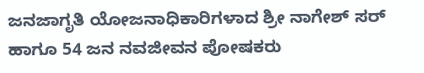ಜನಜಾಗೃತಿ ಯೋಜನಾಧಿಕಾರಿಗಳಾದ ಶ್ರೀ ನಾಗೇಶ್ ಸರ್ ಹಾಗೂ 54 ಜನ ನವಜೀವನ ಪೋಷಕರು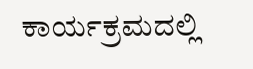ಕಾರ್ಯಕ್ರಮದಲ್ಲಿ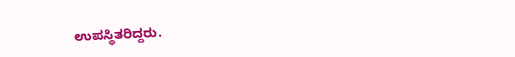ಉಪಸ್ಥಿತರಿದ್ದರು.